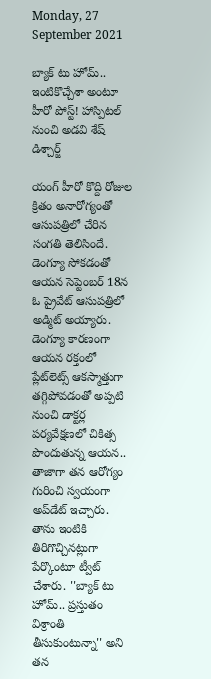Monday, 27 September 2021

బ్యాక్ టు హోమ్.. ఇంటికొచ్చేశా అంటూ హీరో పోస్ట్! హాస్పిటల్ నుంచి అడవి శేష్ డిశ్చార్జ్

యంగ్ హీరో కొద్ది రోజుల క్రితం అనారోగ్యంతో ఆసుపత్రిలో చేరిన సంగతి తెలిసిందే. డెంగ్యూ సోకడంతో ఆయన సెప్టెంబర్ 18న ఓ ప్రైవేట్ ఆసుపత్రిలో అడ్మిట్ అయ్యారు. డెంగ్యూ కారణంగా ఆయన రక్తంలో ప్లేట్‌లెట్స్‌ ఆకస్మాత్తుగా తగ్గిపోవడంతో అప్పటి నుంచి డాక్టర్ల పర్యవేక్షణలో చికిత్స పొందుతున్న ఆయన.. తాజాగా తన ఆరోగ్యం గురించి స్వయంగా అప్‌డేట్ ఇచ్చారు. తాను ఇంటికి తిరిగొచ్చినట్లుగా పేర్కొంటూ ట్వీట్ చేశారు. ''బ్యాక్ టు హోమ్.. ప్రస్తుతం విశ్రాంతి తీసుకుంటున్నా'' అని తన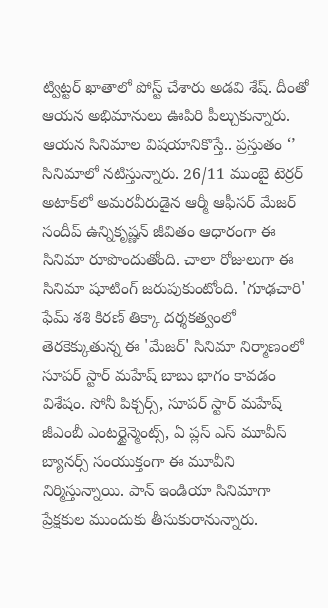ట్విట్టర్ ఖాతాలో పోస్ట్ చేశారు అడవి శేష్. దీంతో ఆయన అభిమానులు ఊపిరి పీల్చుకున్నారు. ఆయన సినిమాల విషయానికొస్తే.. ప్రస్తుతం ‘’ సినిమాలో నటిస్తున్నారు. 26/11 ముంబై టెర్రర్ అటాక్‌లో అమరవీరుడైన ఆర్మీ ఆఫీసర్ మేజర్ సందీప్ ఉన్నికృష్ణన్ జీవితం ఆధారంగా ఈ సినిమా రూపొందుతోంది. చాలా రోజులుగా ఈ సినిమా షూటింగ్ జరుపుకుంటోంది. 'గూఢచారి' ఫేమ్ శశి కిరణ్ తిక్కా దర్శకత్వంలో తెరకెక్కుతున్న ఈ 'మేజర్' సినిమా నిర్మాణంలో సూపర్ స్టార్ మహేష్ బాబు భాగం కావడం విశేషం. సోనీ పిక్చర్స్, సూపర్ స్టార్ మహేష్ జీఎంబీ ఎంటర్టైన్మెంట్స్, ఏ ప్లస్ ఎస్ మూవీస్ బ్యానర్స్ సంయుక్తంగా ఈ మూవీని నిర్మిస్తున్నాయి. పాన్ ఇండియా సినిమాగా ప్రేక్షకుల ముందుకు తీసుకురానున్నారు.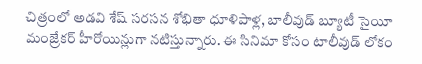చిత్రంలో అడవి శేష్ సరసన శోభితా ధూళిపాళ్ల, బాలీవుడ్ బ్యూటీ సైయీ మంజ్రేకర్ హీరోయిన్లుగా నటిస్తున్నారు. ఈ సినిమా కోసం టాలీవుడ్ లోకం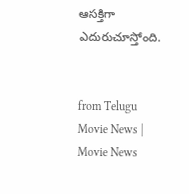ఆసక్తిగా ఎదురుచూస్తోంది.


from Telugu Movie News | Movie News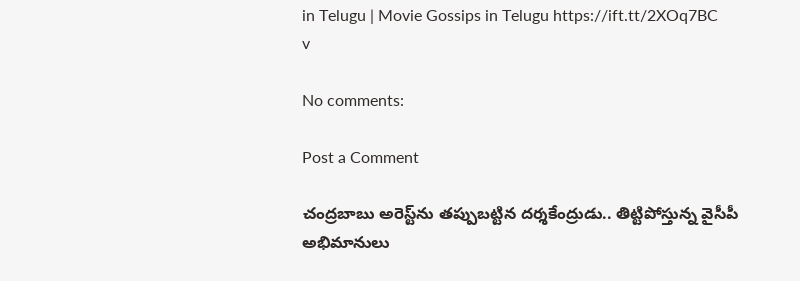in Telugu | Movie Gossips in Telugu https://ift.tt/2XOq7BC
v

No comments:

Post a Comment

చంద్రబాబు అరెస్ట్‌ను తప్పుబట్టిన దర్శకేంద్రుడు.. తిట్టిపోస్తున్న వైసీపీ అభిమానులు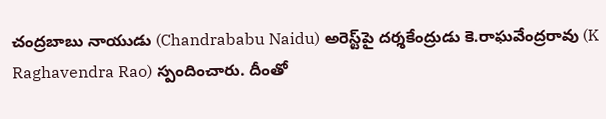చంద్రబాబు నాయుడు (Chandrababu Naidu) అరెస్ట్‌పై దర్శకేంద్రుడు కె.రాఘవేంద్రరావు (K Raghavendra Rao) స్పందించారు. దీంతో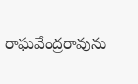రాఘవేంద్రరావును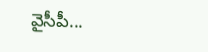వైసీపీ...